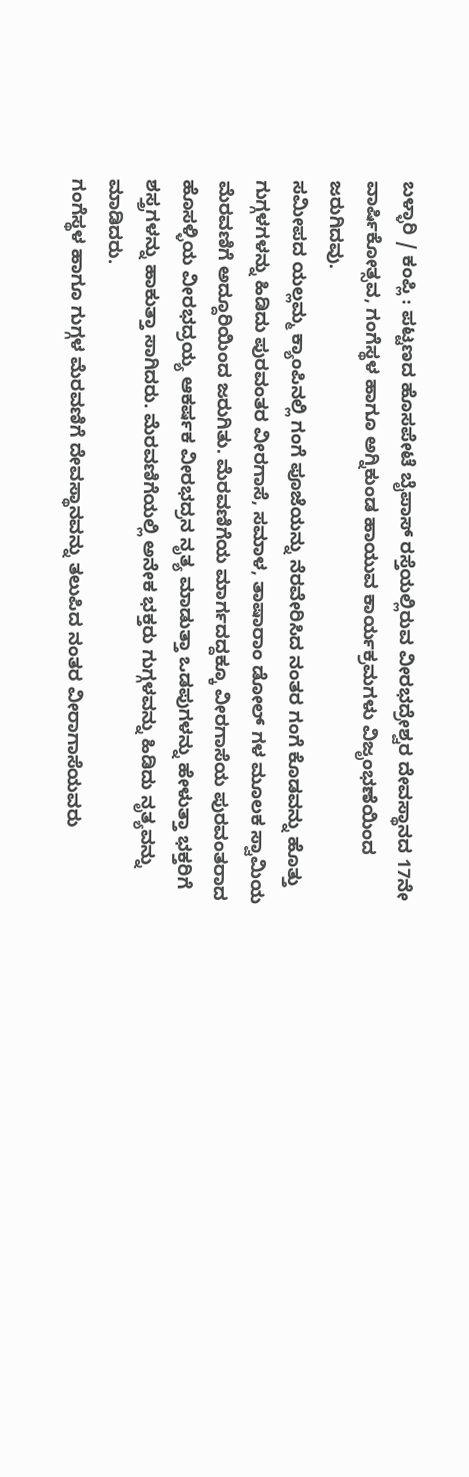ಬಳ್ಳಾರಿ / ಕಂಪ್ಲಿ : ಪಟ್ಟಣದ ಹೊಸಪೇಟೆ ಬೈಪಾಸ್ ರಸ್ತೆಯಲ್ಲಿರುವ ವೀರಭದ್ರೇಶ್ವರ ದೇವಸ್ಥಾನದ 17ನೇ ವಾರ್ಷಿಕೋತ್ಸವ, ಗಂಗೆಸ್ಥಳ ಹಾಗೂ ಅಗ್ನಿಕುಂಡ ಹಾಯುವ ಕಾರ್ಯಕ್ರಮಗಳು ವಿಜೃಂಭಣೆಯಿಂದ ಜರುಗಿದವು.
ಸಮೀಪದ ಯಲ್ಲಮ್ಮ ಕ್ಯಾಂಪಿನಲ್ಲಿ ಗಂಗೆ ಪೂಜೆಯನ್ನು ನೆರವೇರಿಸಿದ ನಂತರ ಗಂಗೆ ಕೊಡವನ್ನು ಹೊತ್ತು ಗುಗ್ಗಳಗಳನ್ನು ಹಿಡಿದು ಪುರವಂತರ ವೀರಗಾಸೆ, ಸಮಾಳ, ತಾಷಾರಾಂ ಡೋಲ್ ಗಳ ಮೂಲಕ ಸ್ವಾಮಿಯ ಮೆರವಣಿಗೆ ಅದ್ದೂರಿಯಿಂದ ಜರುಗಿತು. ಮೆರವಣಿಗೆಯ ಮಾರ್ಗದದ್ದಕ್ಕೂ ವೀರಗಾಸೆಯ ಪುರವಂತರಾದ ಹೊಸಳ್ಳಿಯ ವೀರಭದ್ರಯ್ಯ ಆಕರ್ಷಕ ವೀರಭದ್ರನ ನೃತ್ಯ ಮಾಡುತ್ತಾ ಒಡಪುಗಳನ್ನು ಹೇಳುತ್ತಾ ಭಕ್ತರಿಗೆ ಶಸ್ತ್ರಗಳನ್ನು ಹಾಕುತ್ತಾ ಸಾಗಿದರು. ಮೆರವಣಿಗೆಯಲ್ಲಿ ಅನೇಕ ಭಕ್ತರು ಗುಗ್ಗಳವನ್ನು ಹಿಡಿದು ನೃತ್ಯವನ್ನು ಮಾಡಿದರು.
ಗಂಗೆಸ್ಥಳ ಹಾಗೂ ಗುಗ್ಗಳ ಮೆರವಣಿಗೆ ದೇವಸ್ಥಾನವನ್ನು ತಲುಪಿದ ನಂತರ ವೀರಾಗಾಸೆಯವರು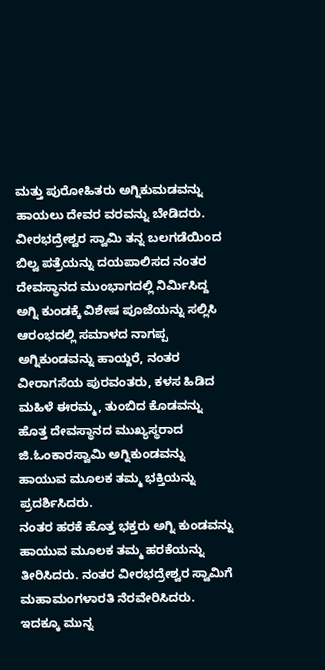ಮತ್ತು ಪುರೋಹಿತರು ಅಗ್ನಿಕುಮಡವನ್ನು ಹಾಯಲು ದೇವರ ವರವನ್ನು ಬೇಡಿದರು. ವೀರಭದ್ರೇಶ್ವರ ಸ್ವಾಮಿ ತನ್ನ ಬಲಗಡೆಯಿಂದ ಬಿಲ್ವ ಪತ್ರೆಯನ್ನು ದಯಪಾಲಿಸದ ನಂತರ ದೇವಸ್ಥಾನದ ಮುಂಭಾಗದಲ್ಲಿ ನಿರ್ಮಿಸಿದ್ದ ಅಗ್ನಿ ಕುಂಡಕ್ಕೆ ವಿಶೇಷ ಪೂಜೆಯನ್ನು ಸಲ್ಲಿಸಿ ಆರಂಭದಲ್ಲಿ ಸಮಾಳದ ನಾಗಪ್ಪ ಅಗ್ನಿಕುಂಡವನ್ನು ಹಾಯ್ದರೆ, ನಂತರ ವೀರಾಗಸೆಯ ಪುರವಂತರು, ಕಳಸ ಹಿಡಿದ ಮಹಿಳೆ ಈರಮ್ಮ, ತುಂಬಿದ ಕೊಡವನ್ನು ಹೊತ್ತ ದೇವಸ್ಥಾನದ ಮುಖ್ಯಸ್ಥರಾದ ಜಿ.ಓಂಕಾರಸ್ವಾಮಿ ಅಗ್ನಿಕುಂಡವನ್ನು ಹಾಯುವ ಮೂಲಕ ತಮ್ಮ ಭಕ್ತಿಯನ್ನು ಪ್ರದರ್ಶಿಸಿದರು.
ನಂತರ ಹರಕೆ ಹೊತ್ತ ಭಕ್ತರು ಅಗ್ನಿ ಕುಂಡವನ್ನು ಹಾಯುವ ಮೂಲಕ ತಮ್ಮ ಹರಕೆಯನ್ನು ತೀರಿಸಿದರು. ನಂತರ ವೀರಭದ್ರೇಶ್ವರ ಸ್ವಾಮಿಗೆ ಮಹಾಮಂಗಳಾರತಿ ನೆರವೇರಿಸಿದರು. ಇದಕ್ಕೂ ಮುನ್ನ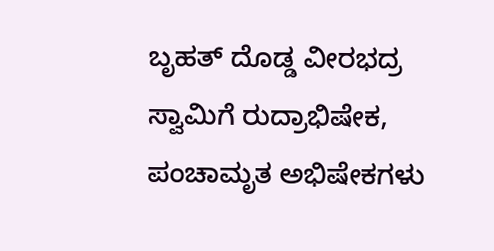ಬೃಹತ್ ದೊಡ್ಡ ವೀರಭದ್ರ ಸ್ವಾಮಿಗೆ ರುದ್ರಾಭಿಷೇಕ, ಪಂಚಾಮೃತ ಅಭಿಷೇಕಗಳು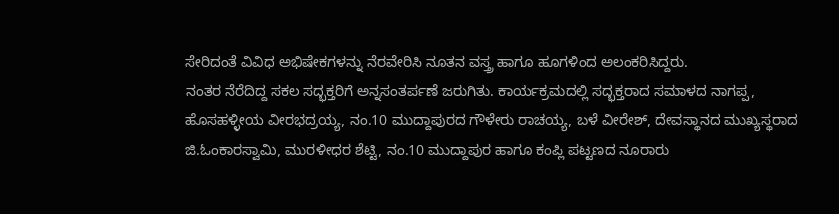ಸೇರಿದಂತೆ ವಿವಿಧ ಅಭಿಷೇಕಗಳನ್ನು ನೆರವೇರಿಸಿ ನೂತನ ವಸ್ತ್ರ ಹಾಗೂ ಹೂಗಳಿಂದ ಅಲಂಕರಿಸಿದ್ದರು.
ನಂತರ ನೆರೆದಿದ್ದ ಸಕಲ ಸದ್ಭಕ್ತರಿಗೆ ಅನ್ನಸಂತರ್ಪಣೆ ಜರುಗಿತು. ಕಾರ್ಯಕ್ರಮದಲ್ಲಿ ಸದ್ಭಕ್ತರಾದ ಸಮಾಳದ ನಾಗಪ್ಪ, ಹೊಸಹಳ್ಳೀಯ ವೀರಭದ್ರಯ್ಯ, ನಂ.10 ಮುದ್ದಾಪುರದ ಗೌಳೇರು ರಾಚಯ್ಯ, ಬಳೆ ವೀರೇಶ್, ದೇವಸ್ಥಾನದ ಮುಖ್ಯಸ್ಥರಾದ ಜಿ.ಓಂಕಾರಸ್ವಾಮಿ, ಮುರಳೀಧರ ಶೆಟ್ಟಿ, ನಂ.10 ಮುದ್ದಾಪುರ ಹಾಗೂ ಕಂಪ್ಲಿ ಪಟ್ಟಣದ ನೂರಾರು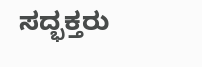ಸದ್ಭಕ್ತರು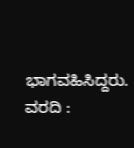ಭಾಗವಹಿಸಿದ್ದರು.
ವರದಿ :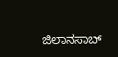ಜಿಲಾನಸಾಬ್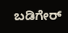ಬಡಿಗೇರ್